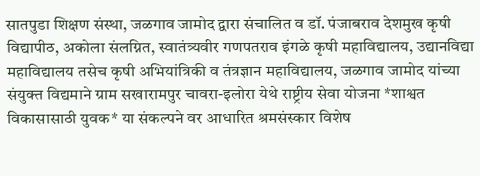सातपुडा शिक्षण संस्था, जळगाव जामोद द्वारा संचालित व डॉ. पंजाबराव देशमुख कृषी विद्यापीठ, अकोला संलग्नित, स्वातंत्र्यवीर गणपतराव इंगळे कृषी महाविद्यालय, उद्यानविद्या महाविद्यालय तसेच कृषी अभियांत्रिकी व तंत्रज्ञान महाविद्यालय, जळगाव जामोद यांच्या संयुक्त विद्यमाने ग्राम सखारामपुर चावरा-इलोरा येथे राष्ट्रीय सेवा योजना *शाश्वत विकासासाठी युवक* या संकल्पने वर आधारित श्रमसंस्कार विशेष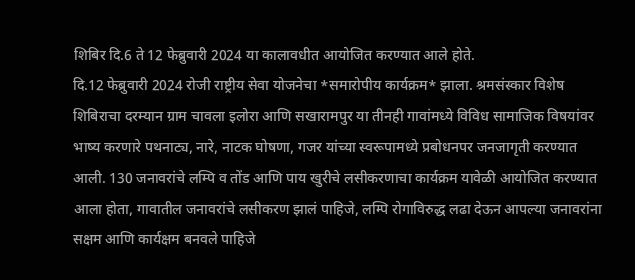शिबिर दि.6 ते 12 फेब्रुवारी 2024 या कालावधीत आयोजित करण्यात आले होते.
दि.12 फेब्रुवारी 2024 रोजी राष्ट्रीय सेवा योजनेचा *समारोपीय कार्यक्रम* झाला. श्रमसंस्कार विशेष शिबिराचा दरम्यान ग्राम चावला इलोरा आणि सखारामपुर या तीनही गावांमध्ये विविध सामाजिक विषयांवर भाष्य करणारे पथनाट्य, नारे, नाटक घोषणा, गजर यांच्या स्वरूपामध्ये प्रबोधनपर जनजागृती करण्यात आली. 130 जनावरांचे लम्पि व तोंड आणि पाय खुरीचे लसीकरणाचा कार्यक्रम यावेळी आयोजित करण्यात आला होता, गावातील जनावरांचे लसीकरण झालं पाहिजे, लम्पि रोगाविरुद्ध लढा देऊन आपल्या जनावरांना सक्षम आणि कार्यक्षम बनवले पाहिजे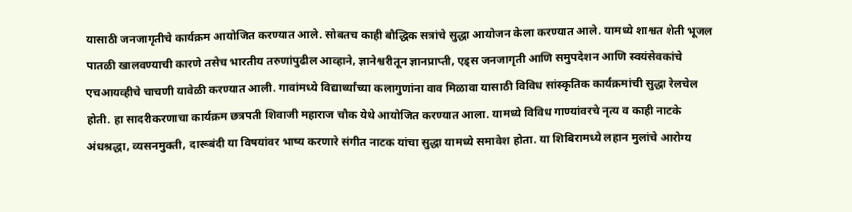यासाठी जनजागृतीचे कार्यक्रम आयोजित करण्यात आले. सोबतच काही बौद्धिक सत्रांचे सुद्धा आयोजन केला करण्यात आले. यामध्ये शाश्वत शेती भूजल पातळी खालवण्याची कारणे तसेच भारतीय तरुणांपुढील आव्हाने, ज्ञानेश्वरीतून ज्ञानप्राप्ती, एड्स जनजागृती आणि समुपदेशन आणि स्वयंसेवकांचे एचआयव्हीचे चाचणी यावेळी करण्यात आली. गावांमध्ये विद्यार्थ्यांच्या कलागुणांना वाव मिळावा यासाठी विविध सांस्कृतिक कार्यक्रमांची सुद्धा रेलचेल होती. हा सादरीकरणाचा कार्यक्रम छत्रपती शिवाजी महाराज चौक येथे आयोजित करण्यात आला. यामध्ये विविध गाण्यांवरचे नृत्य व काही नाटके अंधश्रद्धा, व्यसनमुक्ती, दारूबंदी या विषयांवर भाष्य करणारे संगीत नाटक यांचा सुद्धा यामध्ये समावेश होता. या शिबिरामध्ये लहान मुलांचे आरोग्य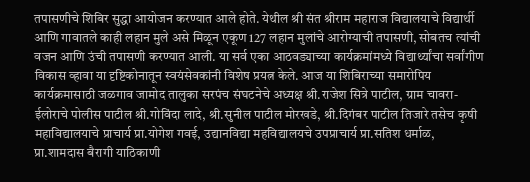तपासणीचे शिबिर सुद्धा आयोजन करण्यात आले होते. येथील श्री संत श्रीराम महाराज विद्यालयाचे विद्यार्थी आणि गावातले काही लहान मुले असे मिळून एकूण 127 लहान मुलांचे आरोग्याची तपासणी, सोबतच त्यांची वजन आणि उंची तपासणी करण्यात आली. या सर्व एका आठवड्याच्या कार्यक्रमांमध्ये विद्यार्थ्यांचा सर्वांगीण विकास व्हावा या दृष्टिकोनातून स्वयंसेवकांनी विशेष प्रयत्न केले. आज या शिबिराच्या समारोपिय कार्यक्रमासाठी जळगाव जामोद तालुका सरपंच संघटनेचे अध्यक्ष श्री.राजेश सित्रे पाटील, ग्राम चावरा-ईलोराचे पोलीस पाटील श्री.गोविंदा लादे, श्री.सुनील पाटील मोरखडे, श्री.दिगंबर पाटील तिजारे तसेच कृषी महाविद्यालयाचे प्राचार्य प्रा.योगेश गवई, उद्यानविद्या महविद्यालयचे उपप्राचार्य प्रा.सतिश धर्माळ, प्रा.शामदास बैरागी याठिकाणी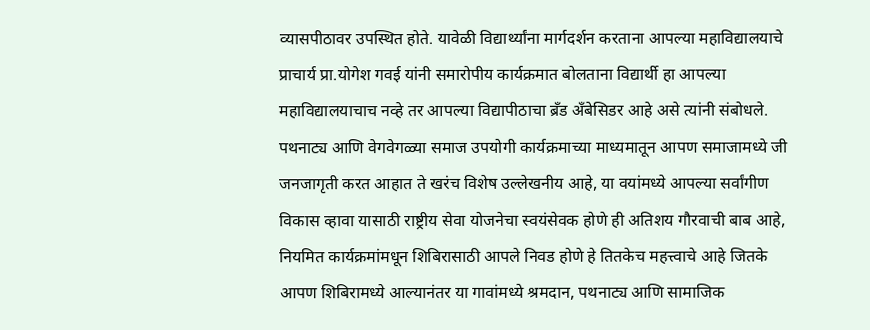व्यासपीठावर उपस्थित होते. यावेळी विद्यार्थ्यांना मार्गदर्शन करताना आपल्या महाविद्यालयाचे प्राचार्य प्रा.योगेश गवई यांनी समारोपीय कार्यक्रमात बोलताना विद्यार्थी हा आपल्या महाविद्यालयाचाच नव्हे तर आपल्या विद्यापीठाचा ब्रँड अँबेसिडर आहे असे त्यांनी संबोधले. पथनाट्य आणि वेगवेगळ्या समाज उपयोगी कार्यक्रमाच्या माध्यमातून आपण समाजामध्ये जी जनजागृती करत आहात ते खरंच विशेष उल्लेखनीय आहे, या वयांमध्ये आपल्या सर्वांगीण विकास व्हावा यासाठी राष्ट्रीय सेवा योजनेचा स्वयंसेवक होणे ही अतिशय गौरवाची बाब आहे, नियमित कार्यक्रमांमधून शिबिरासाठी आपले निवड होणे हे तितकेच महत्त्वाचे आहे जितके आपण शिबिरामध्ये आल्यानंतर या गावांमध्ये श्रमदान, पथनाट्य आणि सामाजिक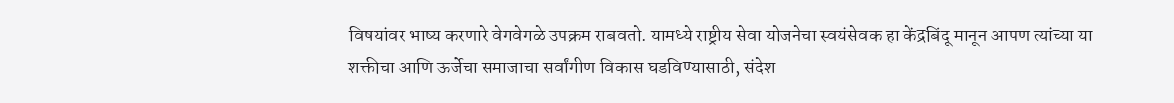विषयांवर भाष्य करणारे वेगवेगळे उपक्रम राबवतो. यामध्ये राष्ट्रीय सेवा योजनेचा स्वयंसेवक हा केंद्रबिंदू मानून आपण त्यांच्या या शक्तीचा आणि ऊर्जेचा समाजाचा सर्वांगीण विकास घडविण्यासाठी, संदेश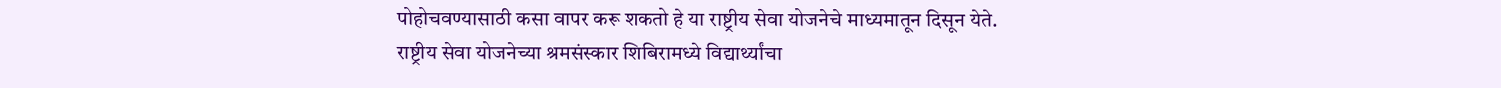पोहोचवण्यासाठी कसा वापर करू शकतो हे या राष्ट्रीय सेवा योजनेचे माध्यमातून दिसून येते.
राष्ट्रीय सेवा योजनेच्या श्रमसंस्कार शिबिरामध्ये विद्यार्थ्यांचा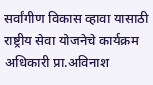सर्वांगीण विकास व्हावा यासाठी राष्ट्रीय सेवा योजनेचे कार्यक्रम अधिकारी प्रा.अविनाश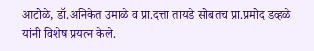आटोळे, डॉ.अनिकेत उमाळे व प्रा.दत्ता तायडे सोबतच प्रा.प्रमोद डव्हळे यांनी विशेष प्रयत्न केले.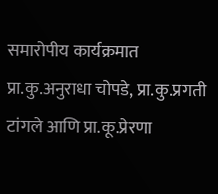समारोपीय कार्यक्रमात प्रा.कु.अनुराधा चोपडे, प्रा.कु.प्रगती टांगले आणि प्रा.कू.प्रेरणा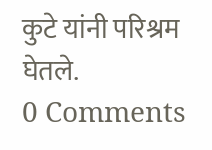कुटे यांनी परिश्रम घेतले.
0 Comments